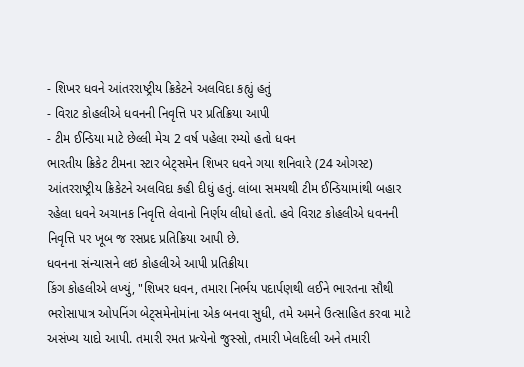- શિખર ધવને આંતરરાષ્ટ્રીય ક્રિકેટને અલવિદા કહ્યું હતું
- વિરાટ કોહલીએ ધવનની નિવૃત્તિ પર પ્રતિક્રિયા આપી
- ટીમ ઈન્ડિયા માટે છેલ્લી મેચ 2 વર્ષ પહેલા રમ્યો હતો ધવન
ભારતીય ક્રિકેટ ટીમના સ્ટાર બેટ્સમેન શિખર ધવને ગયા શનિવારે (24 ઓગસ્ટ) આંતરરાષ્ટ્રીય ક્રિકેટને અલવિદા કહી દીધું હતું. લાંબા સમયથી ટીમ ઈન્ડિયામાંથી બહાર રહેલા ધવને અચાનક નિવૃત્તિ લેવાનો નિર્ણય લીધો હતો. હવે વિરાટ કોહલીએ ધવનની નિવૃત્તિ પર ખૂબ જ રસપ્રદ પ્રતિક્રિયા આપી છે.
ધવનના સંન્યાસને લઇ કોહલીએ આપી પ્રતિક્રીયા
કિંગ કોહલીએ લખ્યું, "શિખર ધવન, તમારા નિર્ભય પદાર્પણથી લઈને ભારતના સૌથી ભરોસાપાત્ર ઓપનિંગ બેટ્સમેનોમાંના એક બનવા સુધી, તમે અમને ઉત્સાહિત કરવા માટે અસંખ્ય યાદો આપી. તમારી રમત પ્રત્યેનો જુસ્સો, તમારી ખેલદિલી અને તમારી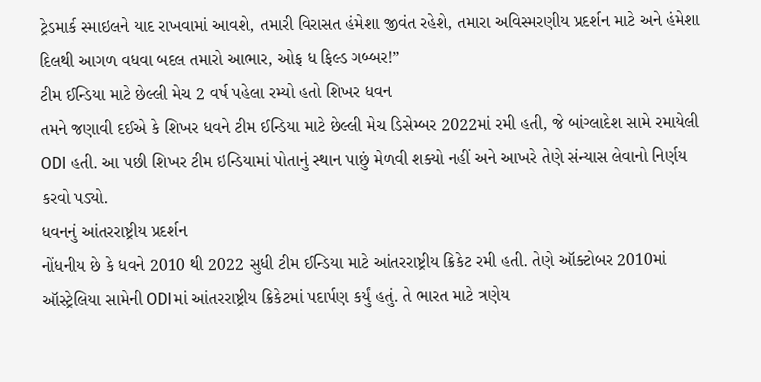ટ્રેડમાર્ક સ્માઇલને યાદ રાખવામાં આવશે, તમારી વિરાસત હંમેશા જીવંત રહેશે, તમારા અવિસ્મરણીય પ્રદર્શન માટે અને હંમેશા દિલથી આગળ વધવા બદલ તમારો આભાર, ઓફ ધ ફિલ્ડ ગબ્બર!”
ટીમ ઈન્ડિયા માટે છેલ્લી મેચ 2 વર્ષ પહેલા રમ્યો હતો શિખર ધવન
તમને જણાવી દઈએ કે શિખર ધવને ટીમ ઈન્ડિયા માટે છેલ્લી મેચ ડિસેમ્બર 2022માં રમી હતી, જે બાંગ્લાદેશ સામે રમાયેલી ODI હતી. આ પછી શિખર ટીમ ઇન્ડિયામાં પોતાનું સ્થાન પાછું મેળવી શક્યો નહીં અને આખરે તેણે સંન્યાસ લેવાનો નિર્ણય કરવો પડ્યો.
ધવનનું આંતરરાષ્ટ્રીય પ્રદર્શન
નોંધનીય છે કે ધવને 2010 થી 2022 સુધી ટીમ ઈન્ડિયા માટે આંતરરાષ્ટ્રીય ક્રિકેટ રમી હતી. તેણે ઑક્ટોબર 2010માં ઑસ્ટ્રેલિયા સામેની ODIમાં આંતરરાષ્ટ્રીય ક્રિકેટમાં પદાર્પણ કર્યું હતું. તે ભારત માટે ત્રણેય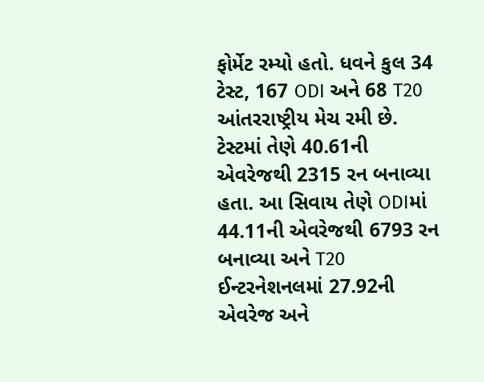ફોર્મેટ રમ્યો હતો. ધવને કુલ 34 ટેસ્ટ, 167 ODI અને 68 T20 આંતરરાષ્ટ્રીય મેચ રમી છે. ટેસ્ટમાં તેણે 40.61ની એવરેજથી 2315 રન બનાવ્યા હતા. આ સિવાય તેણે ODIમાં 44.11ની એવરેજથી 6793 રન બનાવ્યા અને T20 ઈન્ટરનેશનલમાં 27.92ની એવરેજ અને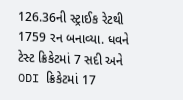126.36ની સ્ટ્રાઈક રેટથી 1759 રન બનાવ્યા. ધવને ટેસ્ટ ક્રિકેટમાં 7 સદી અને ODI ક્રિકેટમાં 17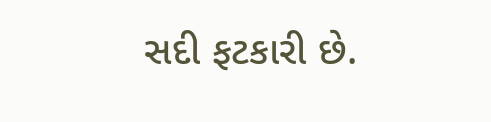સદી ફટકારી છે.